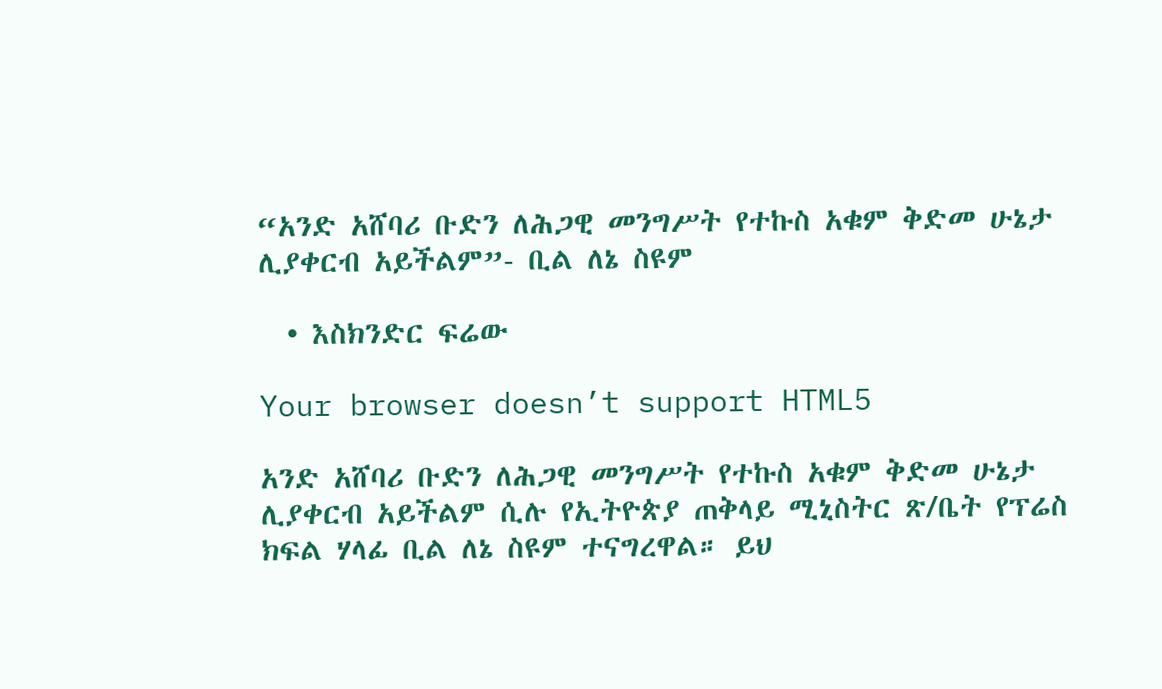“አንድ አሸባሪ ቡድን ለሕጋዊ መንግሥት የተኩስ አቁም ቅድመ ሁኔታ ሊያቀርብ አይችልም”- ቢል ለኔ ስዩም

  • እስክንድር ፍሬው

Your browser doesn’t support HTML5

አንድ አሸባሪ ቡድን ለሕጋዊ መንግሥት የተኩስ አቁም ቅድመ ሁኔታ ሊያቀርብ አይችልም ሲሉ የኢትዮጵያ ጠቅላይ ሚኒስትር ጽ/ቤት የፕሬስ ክፍል ሃላፊ ቢል ለኔ ስዩም ተናግረዋል። ይህ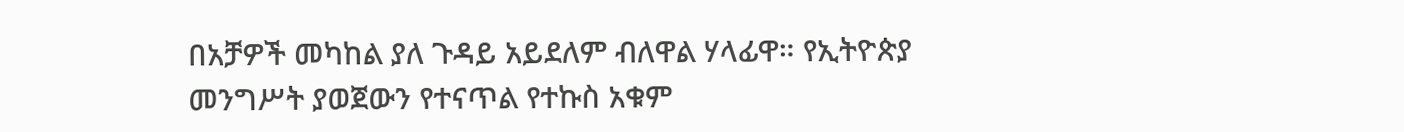በአቻዎች መካከል ያለ ጉዳይ አይደለም ብለዋል ሃላፊዋ። የኢትዮጵያ መንግሥት ያወጀውን የተናጥል የተኩስ አቁም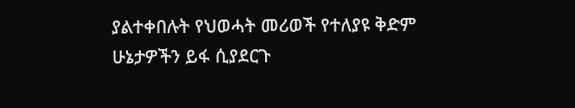ያልተቀበሉት የህወሓት መሪወች የተለያዩ ቅድም ሁኔታዎችን ይፋ ሲያደርጉ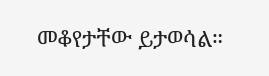መቆየታቸው ይታወሳል።